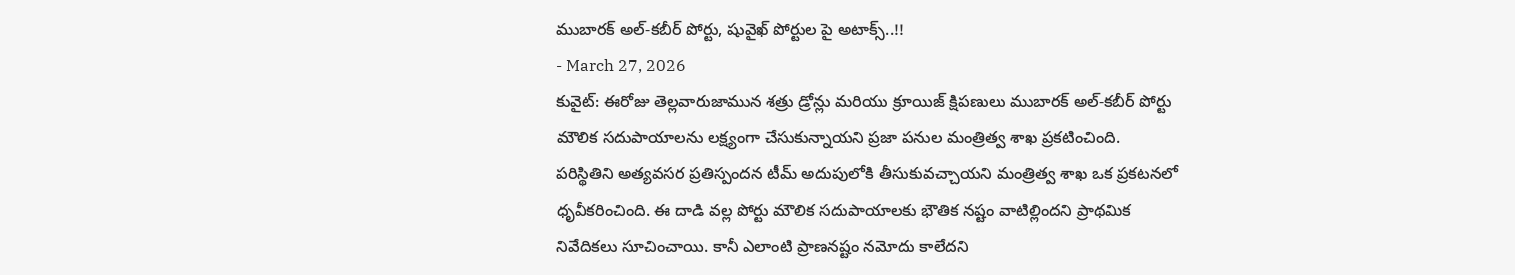ముబారక్ అల్-కబీర్ పోర్టు, షువైఖ్ పోర్టుల పై అటాక్స్..!!
- March 27, 2026
కువైట్: ఈరోజు తెల్లవారుజామున శత్రు డ్రోన్లు మరియు క్రూయిజ్ క్షిపణులు ముబారక్ అల్-కబీర్ పోర్టు మౌలిక సదుపాయాలను లక్ష్యంగా చేసుకున్నాయని ప్రజా పనుల మంత్రిత్వ శాఖ ప్రకటించింది. పరిస్థితిని అత్యవసర ప్రతిస్పందన టీమ్ అదుపులోకి తీసుకువచ్చాయని మంత్రిత్వ శాఖ ఒక ప్రకటనలో ధృవీకరించింది. ఈ దాడి వల్ల పోర్టు మౌలిక సదుపాయాలకు భౌతిక నష్టం వాటిల్లిందని ప్రాథమిక నివేదికలు సూచించాయి. కానీ ఎలాంటి ప్రాణనష్టం నమోదు కాలేదని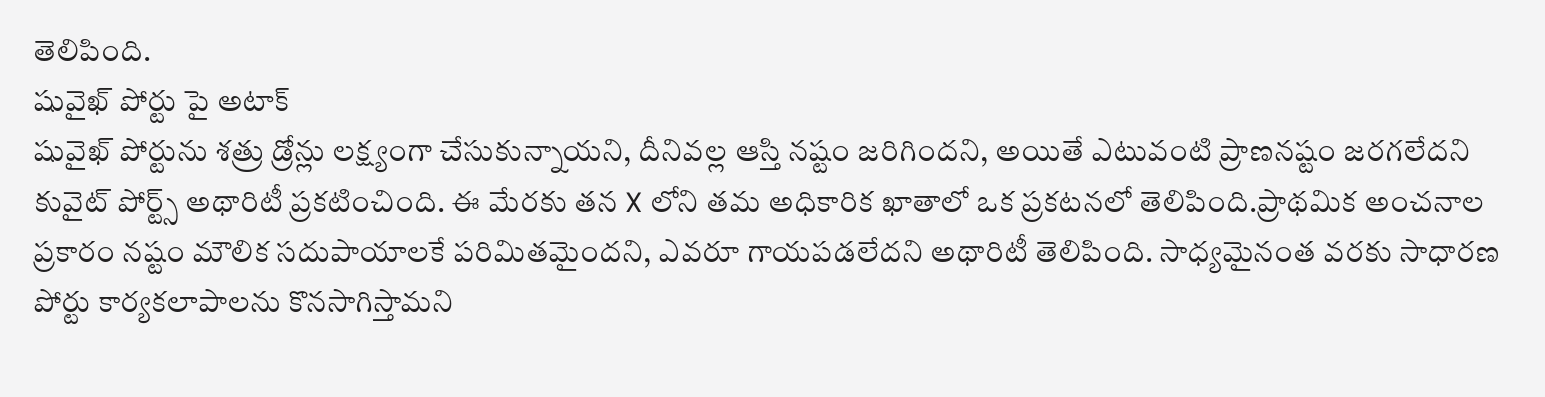తెలిపింది.
షువైఖ్ పోర్టు పై అటాక్
షువైఖ్ పోర్టును శత్రు డ్రోన్లు లక్ష్యంగా చేసుకున్నాయని, దీనివల్ల ఆస్తి నష్టం జరిగిందని, అయితే ఎటువంటి ప్రాణనష్టం జరగలేదని కువైట్ పోర్ట్స్ అథారిటీ ప్రకటించింది. ఈ మేరకు తన X లోని తమ అధికారిక ఖాతాలో ఒక ప్రకటనలో తెలిపింది.ప్రాథమిక అంచనాల ప్రకారం నష్టం మౌలిక సదుపాయాలకే పరిమితమైందని, ఎవరూ గాయపడలేదని అథారిటీ తెలిపింది. సాధ్యమైనంత వరకు సాధారణ పోర్టు కార్యకలాపాలను కొనసాగిస్తామని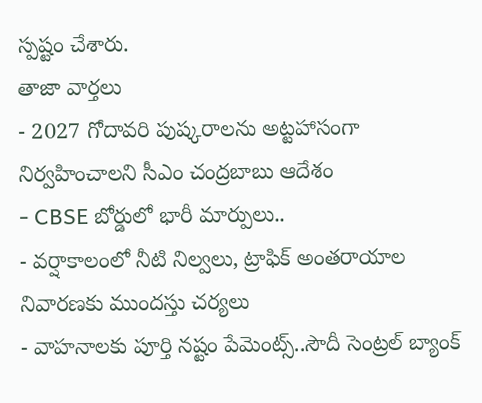స్పష్టం చేశారు.
తాజా వార్తలు
- 2027 గోదావరి పుష్కరాలను అట్టహాసంగా నిర్వహించాలని సీఎం చంద్రబాబు ఆదేశం
- CBSE బోర్డులో భారీ మార్పులు..
- వర్షాకాలంలో నీటి నిల్వలు, ట్రాఫిక్ అంతరాయాల నివారణకు ముందస్తు చర్యలు
- వాహనాలకు పూర్తి నష్టం పేమెంట్స్..సౌదీ సెంట్రల్ బ్యాంక్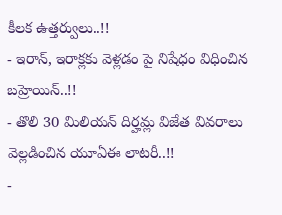కీలక ఉత్తర్వులు..!!
- ఇరాన్, ఇరాక్లకు వెళ్లడం పై నిషేధం విధించిన బహ్రెయిన్..!!
- తొలి 30 మిలియన్ దిర్హమ్ల విజేత వివరాలు వెల్లడించిన యూఏఈ లాటరీ..!!
-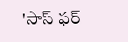'సాస్ ఫర్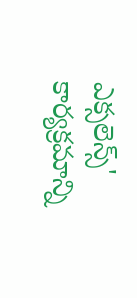ఎక్సలెన్స్' కార్యక్రమాన్ని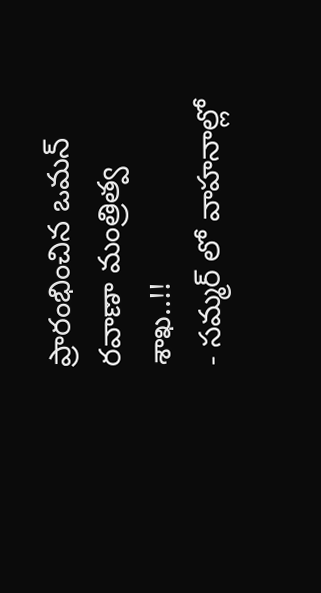ప్రారంభించిన ఒమన్ రవాణా మంత్రిత్వ శాఖ..!!
- సమ్మర్ లో వాహనాల్లో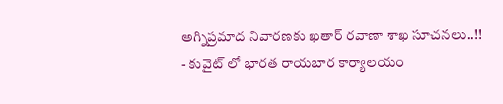అగ్నిప్రమాద నివారణకు ఖతార్ రవాణా శాఖ సూచనలు..!!
- కువైట్ లో భారత రాయబార కార్యాలయం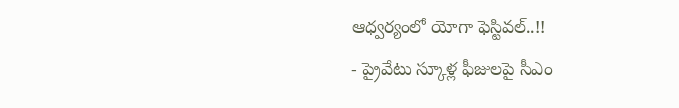ఆధ్వర్యంలో యోగా ఫెస్టివల్..!!
- ప్రైవేటు స్కూళ్ల ఫీజులపై సీఎం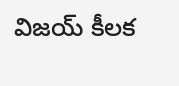విజయ్ కీలక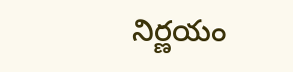నిర్ణయం